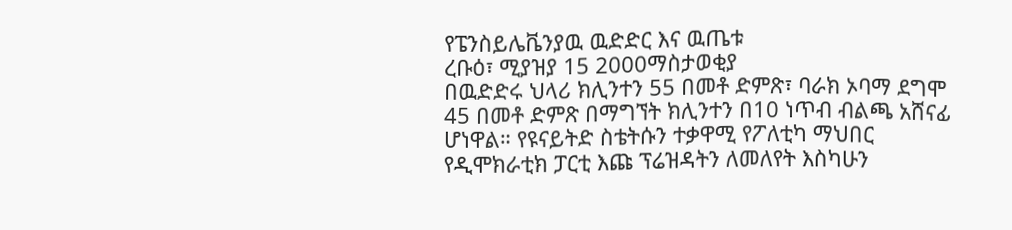የፔንስይሌቬንያዉ ዉድድር እና ዉጤቱ
ረቡዕ፣ ሚያዝያ 15 2000ማስታወቂያ
በዉድድሩ ህላሪ ክሊንተን 55 በመቶ ድምጽ፣ ባራክ ኦባማ ደግሞ 45 በመቶ ድምጽ በማግኘት ክሊንተን በ10 ነጥብ ብልጫ አሸናፊ ሆነዋል። የዩናይትድ ስቴትሱን ተቃዋሚ የፖለቲካ ማህበር የዲሞክራቲክ ፓርቲ እጩ ፕሬዝዳትን ለመለየት እስካሁን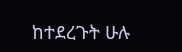ከተደረጉት ሁሉ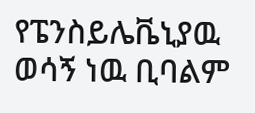የፔንስይሌቬኒያዉ ወሳኝ ነዉ ቢባልም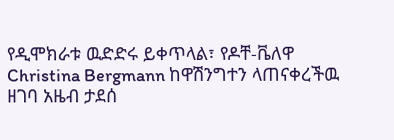የዲሞክራቱ ዉድድሩ ይቀጥላል፣ የዶቸ-ቬለዋ Christina Bergmann ከዋሽንግተን ላጠናቀረችዉ ዘገባ አዜብ ታደሰ